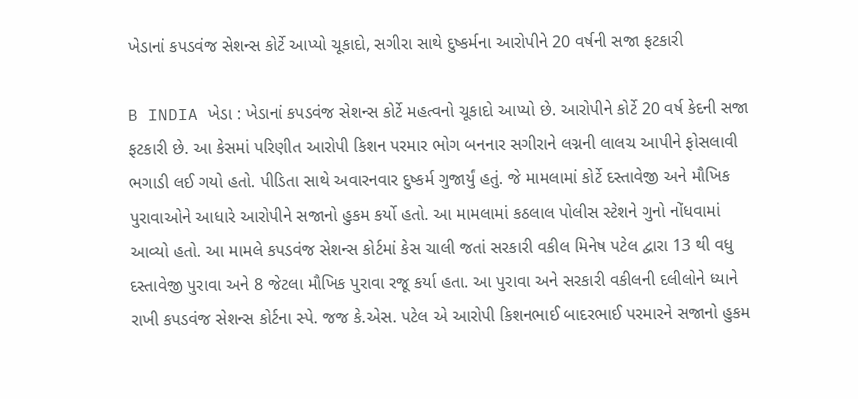ખેડાનાં કપડવંજ સેશન્સ કોર્ટે આપ્યો ચૂકાદો, સગીરા સાથે દુષ્કર્મના આરોપીને 20 વર્ષની સજા ફટકારી

B INDIA ખેડા : ખેડાનાં કપડવંજ સેશન્સ કોર્ટે મહત્વનો ચૂકાદો આપ્યો છે. આરોપીને કોર્ટે 20 વર્ષ કેદની સજા ફટકારી છે. આ કેસમાં પરિણીત આરોપી કિશન પરમાર ભોગ બનનાર સગીરાને લગ્નની લાલચ આપીને ફોસલાવી ભગાડી લઈ ગયો હતો. પીડિતા સાથે અવારનવાર દુષ્કર્મ ગુજાર્યું હતું. જે મામલામાં કોર્ટે દસ્તાવેજી અને મૌખિક પુરાવાઓને આધારે આરોપીને સજાનો હુકમ કર્યો હતો. આ મામલામાં કઠલાલ પોલીસ સ્ટેશને ગુનો નોંધવામાં આવ્યો હતો. આ મામલે કપડવંજ સેશન્સ કોર્ટમાં કેસ ચાલી જતાં સરકારી વકીલ મિનેષ પટેલ દ્વારા 13 થી વધુ દસ્તાવેજી પુરાવા અને 8 જેટલા મૌખિક પુરાવા રજૂ કર્યા હતા. આ પુરાવા અને સરકારી વકીલની દલીલોને ધ્યાને રાખી કપડવંજ સેશન્સ કોર્ટના સ્પે. જજ કે.એસ. પટેલ એ આરોપી કિશનભાઈ બાદરભાઈ પરમારને સજાનો હુકમ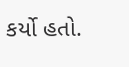કર્યો હતો.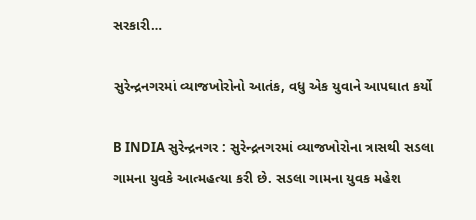સરકારી…

સુરેન્દ્રનગરમાં વ્યાજખોરોનો આતંક, વધુ એક યુવાને આપઘાત કર્યો

B INDIA સુરેન્દ્રનગર : સુરેન્દ્રનગરમાં વ્યાજખોરોના ત્રાસથી સડલા ગામના યુવકે આત્મહત્યા કરી છે. સડલા ગામના યુવક મહેશ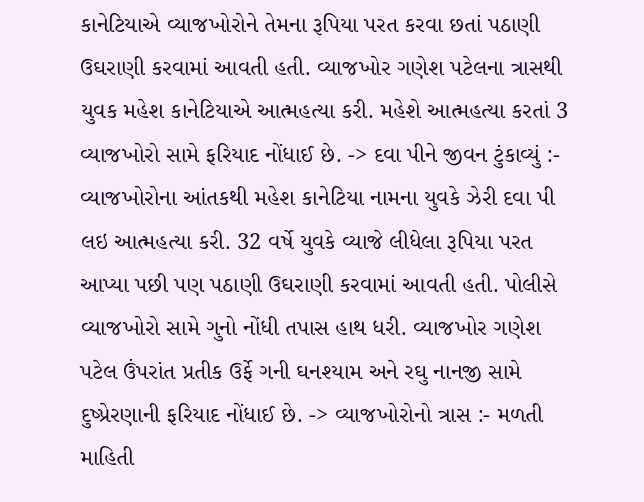કાનેટિયાએ વ્યાજખોરોને તેમના રૂપિયા પરત કરવા છતાં પઠાણી ઉઘરાણી કરવામાં આવતી હતી. વ્યાજખોર ગણેશ પટેલના ત્રાસથી યુવક મહેશ કાનેટિયાએ આત્મહત્યા કરી. મહેશે આત્મહત્યા કરતાં 3 વ્યાજખોરો સામે ફરિયાદ નોંધાઈ છે. -> દવા પીને જીવન ટુંકાવ્યું :- વ્યાજખોરોના આંતકથી મહેશ કાનેટિયા નામના યુવકે ઝેરી દવા પી લઇ આત્મહત્યા કરી. 32 વર્ષે યુવકે વ્યાજે લીધેલા રૂપિયા પરત આપ્યા પછી પણ પઠાણી ઉઘરાણી કરવામાં આવતી હતી. પોલીસે વ્યાજખોરો સામે ગુનો નોંધી તપાસ હાથ ધરી. વ્યાજખોર ગણેશ પટેલ ઉંપરાંત પ્રતીક ઉર્ફે ગની ઘનશ્યામ અને રઘુ નાનજી સામે દુષ્પ્રેરણાની ફરિયાદ નોંધાઈ છે. -> વ્યાજખોરોનો ત્રાસ :- મળતી માહિતી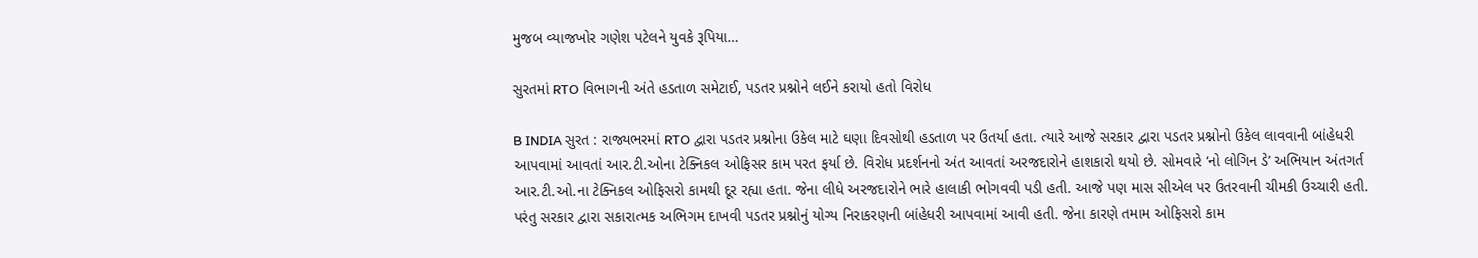મુજબ વ્યાજખોર ગણેશ પટેલને યુવકે રૂપિયા…

સુરતમાં RTO વિભાગની અંતે હડતાળ સમેટાઈ, પડતર પ્રશ્નોને લઈને કરાયો હતો વિરોધ

B INDIA સુરત : રાજ્યભરમાં RTO દ્વારા પડતર પ્રશ્નોના ઉકેલ માટે ઘણા દિવસોથી હડતાળ પર ઉતર્યા હતા. ત્યારે આજે સરકાર દ્વારા પડતર પ્રશ્નોનો ઉકેલ લાવવાની બાંહેધરી આપવામાં આવતાં આર.ટી.ઓના ટેક્નિકલ ઓફિસર કામ પરત ફર્યા છે. વિરોધ પ્રદર્શનનો અંત આવતાં અરજદારોને હાશકારો થયો છે. સોમવારે ‘નો લોગિન ડે’ અભિયાન અંતગર્ત આર.ટી.ઓ.ના ટેક્નિકલ ઓફિસરો કામથી દૂર રહ્યા હતા. જેના લીધે અરજદારોને ભારે હાલાકી ભોગવવી પડી હતી. આજે પણ માસ સીએલ પર ઉતરવાની ચીમકી ઉચ્ચારી હતી. પરંતુ સરકાર દ્વારા સકારાત્મક અભિગમ દાખવી પડતર પ્રશ્નોનું યોગ્ય નિરાકરણની બાંહેધરી આપવામાં આવી હતી. જેના કારણે તમામ ઓફિસરો કામ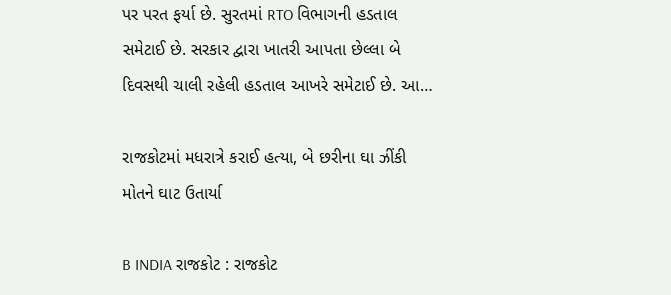પર પરત ફર્યા છે. સુરતમાં RTO વિભાગની હડતાલ સમેટાઈ છે. સરકાર દ્વારા ખાતરી આપતા છેલ્લા બે દિવસથી ચાલી રહેલી હડતાલ આખરે સમેટાઈ છે. આ…

રાજકોટમાં મધરાત્રે કરાઈ હત્યા, બે છરીના ઘા ઝીંકી મોતને ઘાટ ઉતાર્યા

B INDIA રાજકોટ : રાજકોટ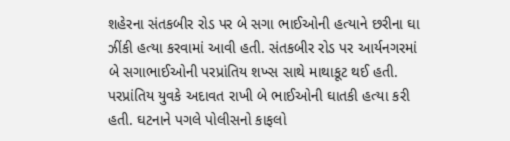શહેરના સંતકબીર રોડ પર બે સગા ભાઈઓની હત્યાને છરીના ઘા ઝીંકી હત્યા કરવામાં આવી હતી. સંતકબીર રોડ પર આર્યનગરમાં બે સગાભાઈઓની પરપ્રાંતિય શખ્સ સાથે માથાકૂટ થઈ હતી. પરપ્રાંતિય યુવકે અદાવત રાખી બે ભાઈઓની ઘાતકી હત્યા કરી હતી. ઘટનાને પગલે પોલીસનો કાફલો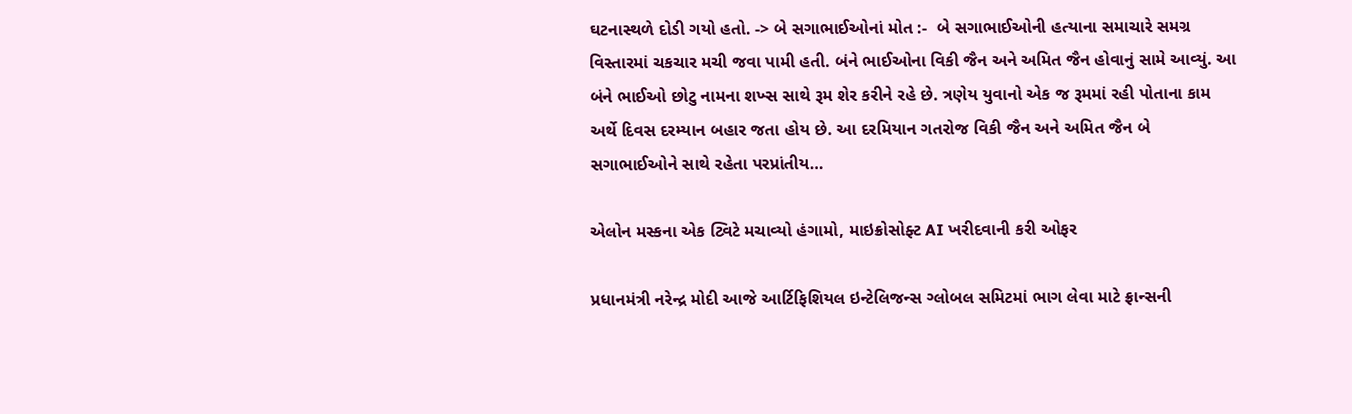ઘટનાસ્થળે દોડી ગયો હતો. -> બે સગાભાઈઓનાં મોત :-  બે સગાભાઈઓની હત્યાના સમાચારે સમગ્ર વિસ્તારમાં ચકચાર મચી જવા પામી હતી. બંને ભાઈઓના વિકી જૈન અને અમિત જૈન હોવાનું સામે આવ્યું. આ બંને ભાઈઓ છોટુ નામના શખ્સ સાથે રૂમ શેર કરીને રહે છે. ત્રણેય યુવાનો એક જ રૂમમાં રહી પોતાના કામ અર્થે દિવસ દરમ્યાન બહાર જતા હોય છે. આ દરમિયાન ગતરોજ વિકી જૈન અને અમિત જૈન બે સગાભાઈઓને સાથે રહેતા પરપ્રાંતીય…

એલોન મસ્કના એક ટ્વિટે મચાવ્યો હંગામો, માઇક્રોસોફ્ટ AI ખરીદવાની કરી ઓફર

પ્રધાનમંત્રી નરેન્દ્ર મોદી આજે આર્ટિફિશિયલ ઇન્ટેલિજન્સ ગ્લોબલ સમિટમાં ભાગ લેવા માટે ફ્રાન્સની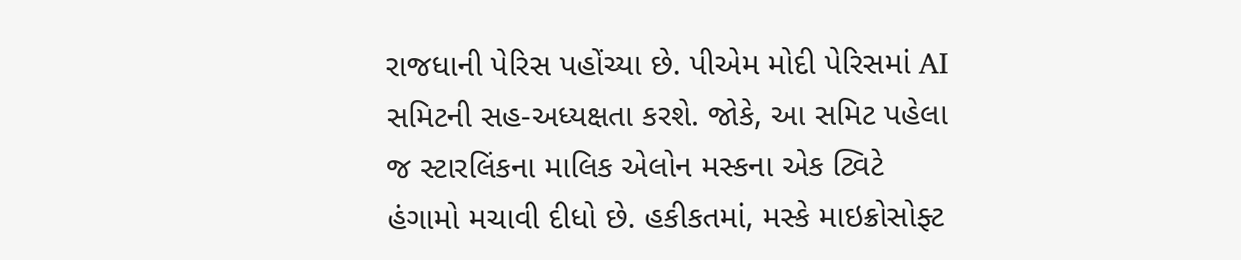રાજધાની પેરિસ પહોંચ્યા છે. પીએમ મોદી પેરિસમાં AI સમિટની સહ-અધ્યક્ષતા કરશે. જોકે, આ સમિટ પહેલા જ સ્ટારલિંકના માલિક એલોન મસ્કના એક ટ્વિટે હંગામો મચાવી દીધો છે. હકીકતમાં, મસ્કે માઇક્રોસોફ્ટ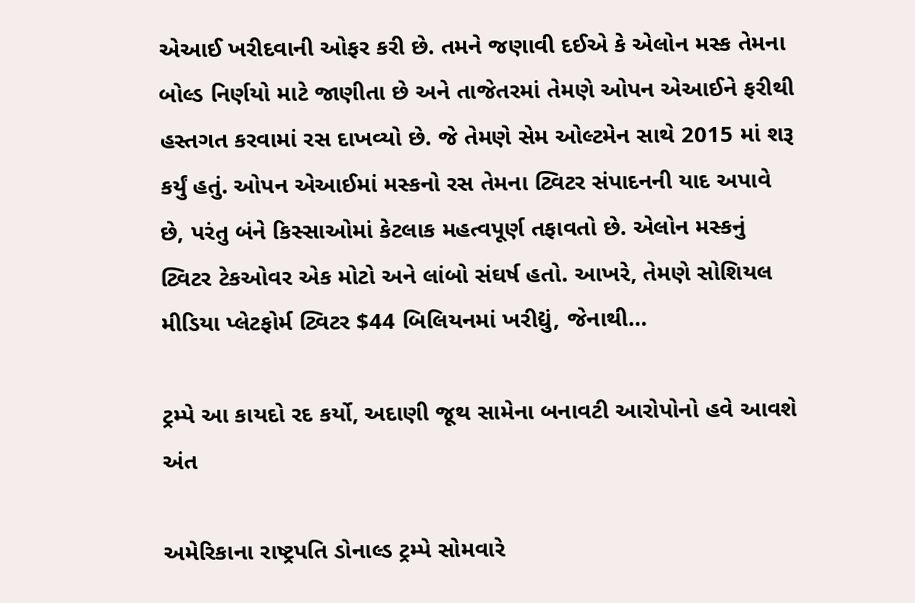એઆઈ ખરીદવાની ઓફર કરી છે. તમને જણાવી દઈએ કે એલોન મસ્ક તેમના બોલ્ડ નિર્ણયો માટે જાણીતા છે અને તાજેતરમાં તેમણે ઓપન એઆઈને ફરીથી હસ્તગત કરવામાં રસ દાખવ્યો છે. જે તેમણે સેમ ઓલ્ટમેન સાથે 2015 માં શરૂ કર્યું હતું. ઓપન એઆઈમાં મસ્કનો રસ તેમના ટ્વિટર સંપાદનની યાદ અપાવે છે, પરંતુ બંને કિસ્સાઓમાં કેટલાક મહત્વપૂર્ણ તફાવતો છે. એલોન મસ્કનું ટ્વિટર ટેકઓવર એક મોટો અને લાંબો સંઘર્ષ હતો. આખરે, તેમણે સોશિયલ મીડિયા પ્લેટફોર્મ ટ્વિટર $44 બિલિયનમાં ખરીદ્યું, જેનાથી…

ટ્રમ્પે આ કાયદો રદ કર્યો, અદાણી જૂથ સામેના બનાવટી આરોપોનો હવે આવશે અંત

અમેરિકાના રાષ્ટ્રપતિ ડોનાલ્ડ ટ્રમ્પે સોમવારે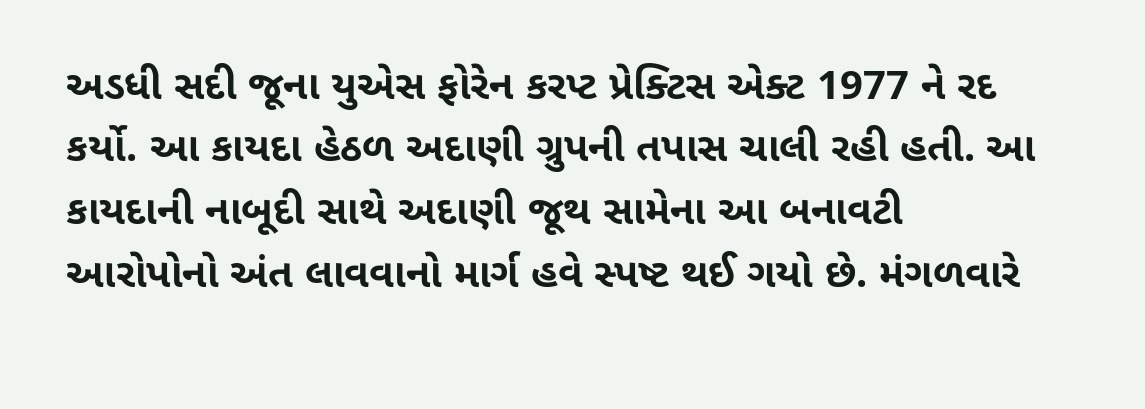અડધી સદી જૂના યુએસ ફોરેન કરપ્ટ પ્રેક્ટિસ એક્ટ 1977 ને રદ કર્યો. આ કાયદા હેઠળ અદાણી ગ્રુપની તપાસ ચાલી રહી હતી. આ કાયદાની નાબૂદી સાથે અદાણી જૂથ સામેના આ બનાવટી આરોપોનો અંત લાવવાનો માર્ગ હવે સ્પષ્ટ થઈ ગયો છે. મંગળવારે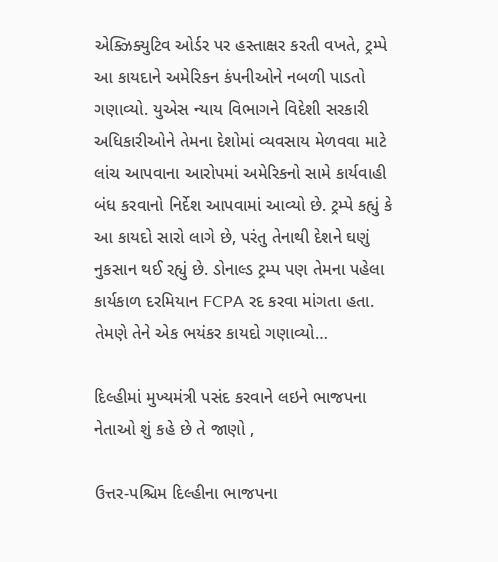એક્ઝિક્યુટિવ ઓર્ડર પર હસ્તાક્ષર કરતી વખતે, ટ્રમ્પે આ કાયદાને અમેરિકન કંપનીઓને નબળી પાડતો ગણાવ્યો. યુએસ ન્યાય વિભાગને વિદેશી સરકારી અધિકારીઓને તેમના દેશોમાં વ્યવસાય મેળવવા માટે લાંચ આપવાના આરોપમાં અમેરિકનો સામે કાર્યવાહી બંધ કરવાનો નિર્દેશ આપવામાં આવ્યો છે. ટ્રમ્પે કહ્યું કે આ કાયદો સારો લાગે છે, પરંતુ તેનાથી દેશને ઘણું નુકસાન થઈ રહ્યું છે. ડોનાલ્ડ ટ્રમ્પ પણ તેમના પહેલા કાર્યકાળ દરમિયાન FCPA રદ કરવા માંગતા હતા. તેમણે તેને એક ભયંકર કાયદો ગણાવ્યો…

દિલ્હીમાં મુખ્યમંત્રી પસંદ કરવાને લઇને ભાજપના નેતાઓ શું કહે છે તે જાણો ,

ઉત્તર-પશ્ચિમ દિલ્હીના ભાજપના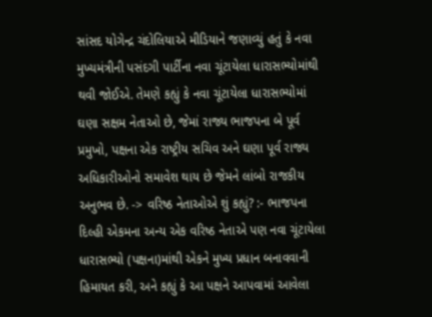સાંસદ યોગેન્દ્ર ચંદોલિયાએ મીડિયાને જણાવ્યું હતું કે નવા મુખ્યમંત્રીની પસંદગી પાર્ટીના નવા ચૂંટાયેલા ધારાસભ્યોમાંથી થવી જોઈએ. તેમણે કહ્યું કે નવા ચૂંટાયેલા ધારાસભ્યોમાં ઘણા સક્ષમ નેતાઓ છે, જેમાં રાજ્ય ભાજપના બે પૂર્વ પ્રમુખો, પક્ષના એક રાષ્ટ્રીય સચિવ અને ઘણા પૂર્વ રાજ્ય અધિકારીઓનો સમાવેશ થાય છે જેમને લાંબો રાજકીય અનુભવ છે. -> વરિષ્ઠ નેતાઓએ શું કહ્યું? :- ભાજપના દિલ્હી એકમના અન્ય એક વરિષ્ઠ નેતાએ પણ નવા ચૂંટાયેલા ધારાસભ્યો (પક્ષના)માંથી એકને મુખ્ય પ્રધાન બનાવવાની હિમાયત કરી, અને કહ્યું કે આ પક્ષને આપવામાં આવેલા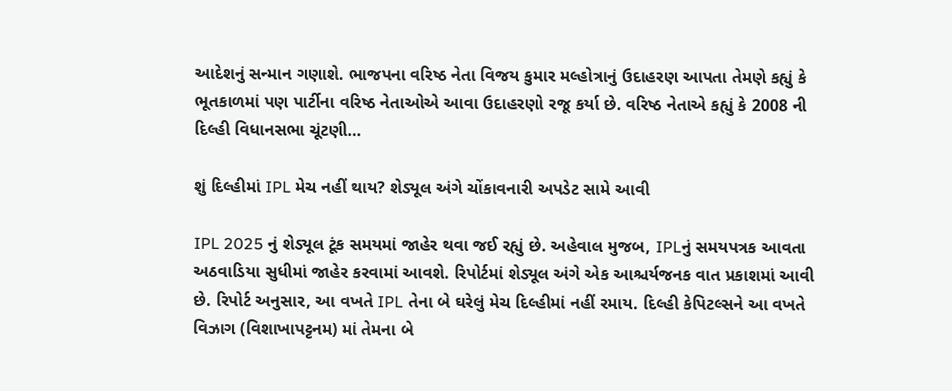આદેશનું સન્માન ગણાશે. ભાજપના વરિષ્ઠ નેતા વિજય કુમાર મલ્હોત્રાનું ઉદાહરણ આપતા તેમણે કહ્યું કે ભૂતકાળમાં પણ પાર્ટીના વરિષ્ઠ નેતાઓએ આવા ઉદાહરણો રજૂ કર્યા છે. વરિષ્ઠ નેતાએ કહ્યું કે 2008 ની દિલ્હી વિધાનસભા ચૂંટણી…

શું દિલ્હીમાં IPL મેચ નહીં થાય? શેડ્યૂલ અંગે ચોંકાવનારી અપડેટ સામે આવી

IPL 2025 નું શેડ્યૂલ ટૂંક સમયમાં જાહેર થવા જઈ રહ્યું છે. અહેવાલ મુજબ, IPLનું સમયપત્રક આવતા અઠવાડિયા સુધીમાં જાહેર કરવામાં આવશે. રિપોર્ટમાં શેડ્યૂલ અંગે એક આશ્ચર્યજનક વાત પ્રકાશમાં આવી છે. રિપોર્ટ અનુસાર, આ વખતે IPL તેના બે ઘરેલું મેચ દિલ્હીમાં નહીં રમાય. દિલ્હી કેપિટલ્સને આ વખતે વિઝાગ (વિશાખાપટ્ટનમ) માં તેમના બે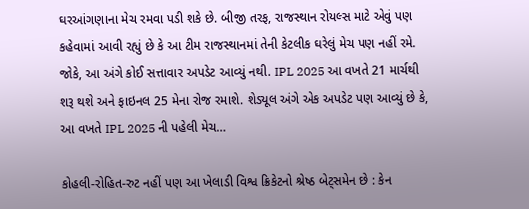ઘરઆંગણાના મેચ રમવા પડી શકે છે. બીજી તરફ, રાજસ્થાન રોયલ્સ માટે એવું પણ કહેવામાં આવી રહ્યું છે કે આ ટીમ રાજસ્થાનમાં તેની કેટલીક ઘરેલું મેચ પણ નહીં રમે. જોકે, આ અંગે કોઈ સત્તાવાર અપડેટ આવ્યું નથી. IPL 2025 આ વખતે 21 માર્ચથી શરૂ થશે અને ફાઇનલ 25 મેના રોજ રમાશે. શેડ્યૂલ અંગે એક અપડેટ પણ આવ્યું છે કે, આ વખતે IPL 2025 ની પહેલી મેચ…

કોહલી-રોહિત-રુટ નહીં પણ આ ખેલાડી વિશ્વ ક્રિકેટનો શ્રેષ્ઠ બેટ્સમેન છે : કેન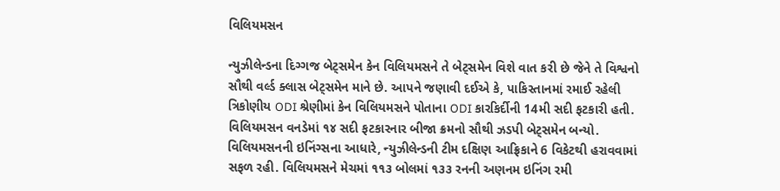વિલિયમસન

ન્યુઝીલેન્ડના દિગ્ગજ બેટ્સમેન કેન વિલિયમસને તે બેટ્સમેન વિશે વાત કરી છે જેને તે વિશ્વનો સૌથી વર્લ્ડ ક્લાસ બેટ્સમેન માને છે. આપને જણાવી દઈએ કે, પાકિસ્તાનમાં રમાઈ રહેલી ત્રિકોણીય ODI શ્રેણીમાં કેન વિલિયમસને પોતાના ODI કારકિર્દીની 14મી સદી ફટકારી હતી. વિલિયમસન વનડેમાં ૧૪ સદી ફટકારનાર બીજા ક્રમનો સૌથી ઝડપી બેટ્સમેન બન્યો. વિલિયમસનની ઇનિંગ્સના આધારે, ન્યુઝીલેન્ડની ટીમ દક્ષિણ આફ્રિકાને 6 વિકેટથી હરાવવામાં સફળ રહી. વિલિયમસને મેચમાં ૧૧૩ બોલમાં ૧૩૩ રનની અણનમ ઇનિંગ રમી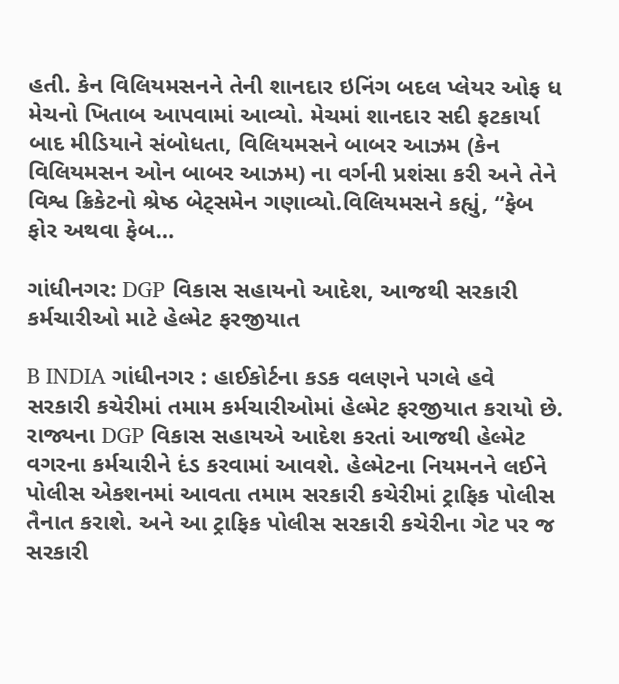હતી. કેન વિલિયમસનને તેની શાનદાર ઇનિંગ બદલ પ્લેયર ઓફ ધ મેચનો ખિતાબ આપવામાં આવ્યો. મેચમાં શાનદાર સદી ફટકાર્યા બાદ મીડિયાને સંબોધતા, વિલિયમસને બાબર આઝમ (કેન વિલિયમસન ઓન બાબર આઝમ) ના વર્ગની પ્રશંસા કરી અને તેને વિશ્વ ક્રિકેટનો શ્રેષ્ઠ બેટ્સમેન ગણાવ્યો.વિલિયમસને કહ્યું, “ફેબ ફોર અથવા ફેબ…

ગાંધીનગર: DGP વિકાસ સહાયનો આદેશ, આજથી સરકારી કર્મચારીઓ માટે હેલ્મેટ ફરજીયાત

B INDIA ગાંધીનગર : હાઈકોર્ટના કડક વલણને પગલે હવે સરકારી કચેરીમાં તમામ કર્મચારીઓમાં હેલ્મેટ ફરજીયાત કરાયો છે. રાજ્યના DGP વિકાસ સહાયએ આદેશ કરતાં આજથી હેલ્મેટ વગરના કર્મચારીને દંડ કરવામાં આવશે. હેલ્મેટના નિયમનને લઈને પોલીસ એકશનમાં આવતા તમામ સરકારી કચેરીમાં ટ્રાફિક પોલીસ તૈનાત કરાશે. અને આ ટ્રાફિક પોલીસ સરકારી કચેરીના ગેટ પર જ સરકારી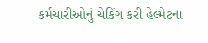કર્મચારીઓનું ચેકિંગ કરી હેલ્મેટના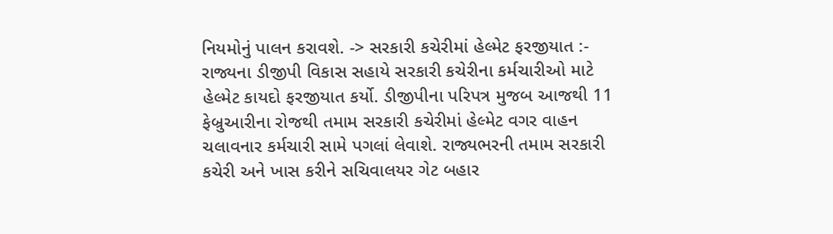નિયમોનું પાલન કરાવશે. -> સરકારી કચેરીમાં હેલ્મેટ ફરજીયાત :- રાજ્યના ડીજીપી વિકાસ સહાયે સરકારી કચેરીના કર્મચારીઓ માટે હેલ્મેટ કાયદો ફરજીયાત કર્યો. ડીજીપીના પરિપત્ર મુજબ આજથી 11 ફેબ્રુઆરીના રોજથી તમામ સરકારી કચેરીમાં હેલ્મેટ વગર વાહન ચલાવનાર કર્મચારી સામે પગલાં લેવાશે. રાજ્યભરની તમામ સરકારી કચેરી અને ખાસ કરીને સચિવાલયર ગેટ બહાર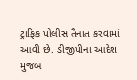ટ્રાફિક પોલીસ તૈનાત કરવામાં આવી છે. ડીજીપીના આદેશ મુજબ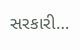સરકારી…